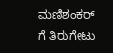ಮಣಿಶಂಕರ್ ಗೆ ತಿರುಗೇಟು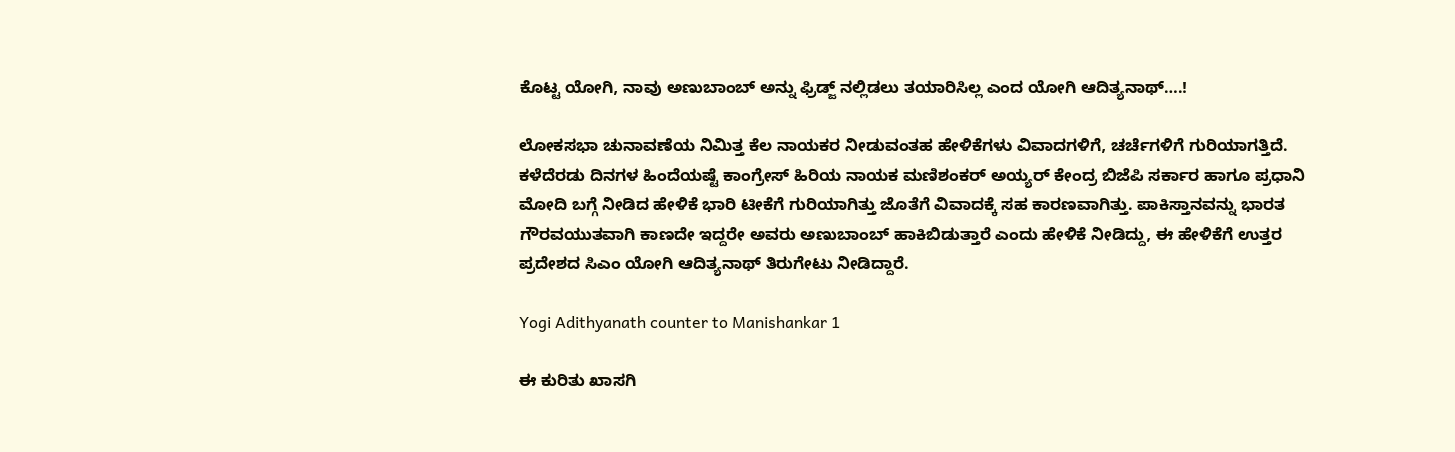ಕೊಟ್ಟ ಯೋಗಿ, ನಾವು ಅಣುಬಾಂಬ್ ಅನ್ನು ಫ್ರಿಡ್ಜ್ ನಲ್ಲಿಡಲು ತಯಾರಿಸಿಲ್ಲ ಎಂದ ಯೋಗಿ ಆದಿತ್ಯನಾಥ್….!

ಲೋಕಸಭಾ ಚುನಾವಣೆಯ ನಿಮಿತ್ತ ಕೆಲ ನಾಯಕರ ನೀಡುವಂತಹ ಹೇಳಿಕೆಗಳು ವಿವಾದಗಳಿಗೆ, ಚರ್ಚೆಗಳಿಗೆ ಗುರಿಯಾಗತ್ತಿದೆ. ಕಳೆದೆರಡು ದಿನಗಳ ಹಿಂದೆಯಷ್ಟೆ ಕಾಂಗ್ರೇಸ್ ಹಿರಿಯ ನಾಯಕ ಮಣಿಶಂಕರ್‍ ಅಯ್ಯರ್‍ ಕೇಂದ್ರ ಬಿಜೆಪಿ ಸರ್ಕಾರ ಹಾಗೂ ಪ್ರಧಾನಿ ಮೋದಿ ಬಗ್ಗೆ ನೀಡಿದ ಹೇಳಿಕೆ ಭಾರಿ ಟೀಕೆಗೆ ಗುರಿಯಾಗಿತ್ತು ಜೊತೆಗೆ ವಿವಾದಕ್ಕೆ ಸಹ ಕಾರಣವಾಗಿತ್ತು. ಪಾಕಿಸ್ತಾನವನ್ನು ಭಾರತ ಗೌರವಯುತವಾಗಿ ಕಾಣದೇ ಇದ್ದರೇ ಅವರು ಅಣುಬಾಂಬ್ ಹಾಕಿಬಿಡುತ್ತಾರೆ ಎಂದು ಹೇಳಿಕೆ ನೀಡಿದ್ದು, ಈ ಹೇಳಿಕೆಗೆ ಉತ್ತರ ಪ್ರದೇಶದ ಸಿಎಂ ಯೋಗಿ ಆದಿತ್ಯನಾಥ್ ತಿರುಗೇಟು ನೀಡಿದ್ದಾರೆ.

Yogi Adithyanath counter to Manishankar 1

ಈ ಕುರಿತು ಖಾಸಗಿ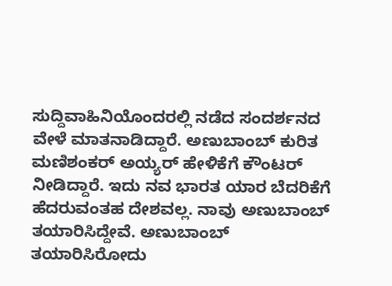ಸುದ್ದಿವಾಹಿನಿಯೊಂದರಲ್ಲಿ ನಡೆದ ಸಂದರ್ಶನದ ವೇಳೆ ಮಾತನಾಡಿದ್ದಾರೆ. ಅಣುಬಾಂಬ್ ಕುರಿತ ಮಣಿಶಂಕರ್‍ ಅಯ್ಯರ್‍ ಹೇಳಿಕೆಗೆ ಕೌಂಟರ್‍ ನೀಡಿದ್ದಾರೆ. ಇದು ನವ ಭಾರತ ಯಾರ ಬೆದರಿಕೆಗೆ ಹೆದರುವಂತಹ ದೇಶವಲ್ಲ. ನಾವು ಅಣುಬಾಂಬ್ ತಯಾರಿಸಿದ್ದೇವೆ. ಅಣುಬಾಂಬ್ ತಯಾರಿಸಿರೋದು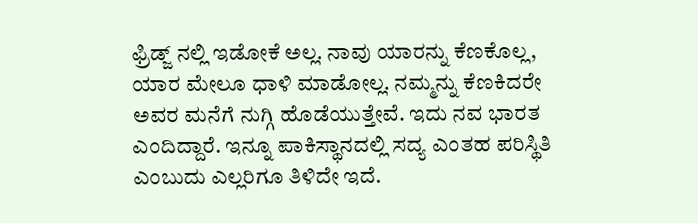ಫ್ರಿಡ್ಜ್ ನಲ್ಲಿ ಇಡೋಕೆ ಅಲ್ಲ. ನಾವು ಯಾರನ್ನು ಕೆಣಕೊಲ್ಲ, ಯಾರ ಮೇಲೂ ಧಾಳಿ ಮಾಡೋಲ್ಲ. ನಮ್ಮನ್ನು ಕೆಣಕಿದರೇ ಅವರ ಮನೆಗೆ ನುಗ್ಗಿ ಹೊಡೆಯುತ್ತೇವೆ. ಇದು ನವ ಭಾರತ ಎಂದಿದ್ದಾರೆ. ಇನ್ನೂ ಪಾಕಿಸ್ಥಾನದಲ್ಲಿ ಸದ್ಯ ಎಂತಹ ಪರಿಸ್ಥಿತಿ ಎಂಬುದು ಎಲ್ಲರಿಗೂ ತಿಳಿದೇ ಇದೆ.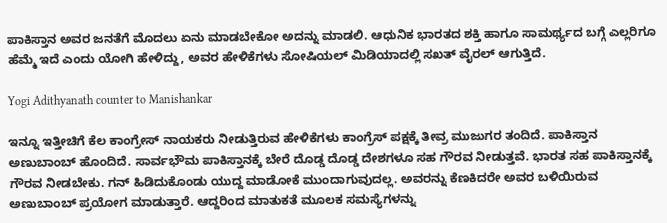ಪಾಕಿಸ್ತಾನ ಅವರ ಜನತೆಗೆ ಮೊದಲು ಏನು ಮಾಡಬೇಕೋ ಅದನ್ನು ಮಾಡಲಿ. ಆಧುನಿಕ ಭಾರತದ ಶಕ್ತಿ ಹಾಗೂ ಸಾಮರ್ಥ್ಯದ ಬಗ್ಗೆ ಎಲ್ಲರಿಗೂ ಹೆಮ್ಮೆ ಇದೆ ಎಂದು ಯೋಗಿ ಹೇಳಿದ್ದು, ಅವರ ಹೇಳಿಕೆಗಳು ಸೋಷಿಯಲ್ ಮಿಡಿಯಾದಲ್ಲಿ ಸಖತ್ ವೈರಲ್ ಆಗುತ್ತಿದೆ.

Yogi Adithyanath counter to Manishankar

ಇನ್ನೂ ಇತ್ತೀಚಿಗೆ ಕೆಲ ಕಾಂಗ್ರೇಸ್ ನಾಯಕರು ನೀಡುತ್ತಿರುವ ಹೇಳಿಕೆಗಳು ಕಾಂಗ್ರೆಸ್ ಪಕ್ಷಕ್ಕೆ ತೀವ್ರ ಮುಜುಗರ ತಂದಿದೆ. ಪಾಕಿಸ್ತಾನ ಅಣುಬಾಂಬ್ ಹೊಂದಿದೆ. ಸಾರ್ವಭೌಮ ಪಾಕಿಸ್ತಾನಕ್ಕೆ ಬೇರೆ ದೊಡ್ಡ ದೊಡ್ಡ ದೇಶಗಳೂ ಸಹ ಗೌರವ ನೀಡುತ್ತವೆ. ಭಾರತ ಸಹ ಪಾಕಿಸ್ತಾನಕ್ಕೆ ಗೌರವ ನೀಡಬೇಕು. ಗನ್ ಹಿಡಿದುಕೊಂಡು ಯುದ್ದ ಮಾಡೋಕೆ ಮುಂದಾಗುವುದಲ್ಲ. ಅವರನ್ನು ಕೆಣಕಿದರೇ ಅವರ ಬಳಿಯಿರುವ ಅಣುಬಾಂಬ್ ಪ್ರಯೋಗ ಮಾಡುತ್ತಾರೆ. ಆದ್ದರಿಂದ ಮಾತುಕತೆ ಮೂಲಕ ಸಮಸ್ಯೆಗಳನ್ನು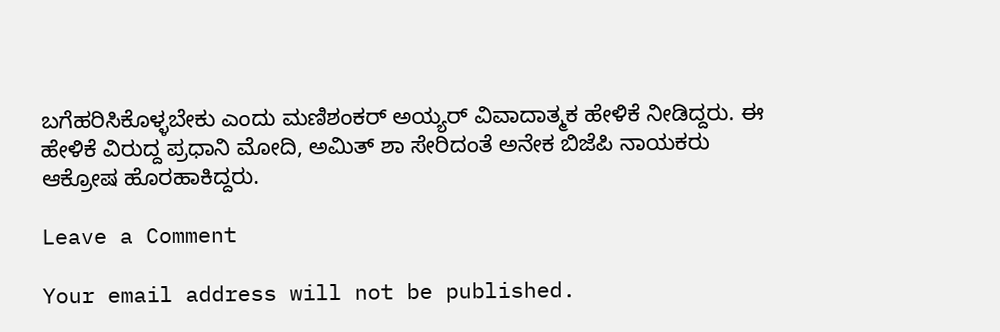ಬಗೆಹರಿಸಿಕೊಳ್ಳಬೇಕು ಎಂದು ಮಣಿಶಂಕರ್‍ ಅಯ್ಯರ್‍ ವಿವಾದಾತ್ಮಕ ಹೇಳಿಕೆ ನೀಡಿದ್ದರು. ಈ ಹೇಳಿಕೆ ವಿರುದ್ದ ಪ್ರಧಾನಿ ಮೋದಿ, ಅಮಿತ್ ಶಾ ಸೇರಿದಂತೆ ಅನೇಕ ಬಿಜೆಪಿ ನಾಯಕರು ಆಕ್ರೋಷ ಹೊರಹಾಕಿದ್ದರು.

Leave a Comment

Your email address will not be published.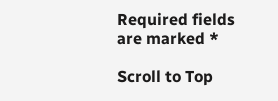Required fields are marked *

Scroll to Top